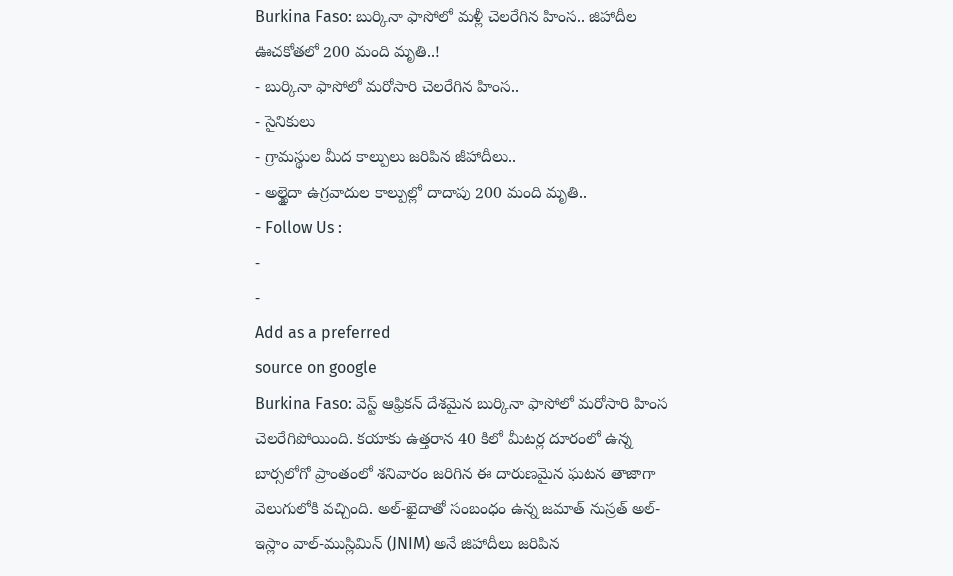Burkina Faso: బుర్కినా ఫాసోలో మళ్లీ చెలరేగిన హింస.. జిహాదీల ఊచకోతలో 200 మంది మృతి..!
- బుర్కినా ఫాసోలో మరోసారి చెలరేగిన హింస..
- సైనికులు
- గ్రామస్థుల మీద కాల్పులు జరిపిన జీహాదీలు..
- అల్ఖైదా ఉగ్రవాదుల కాల్పుల్లో దాదాపు 200 మంది మృతి..
- Follow Us :
-
-
Add as a preferred
source on google
Burkina Faso: వెస్ట్ ఆఫ్రికన్ దేశమైన బుర్కినా ఫాసోలో మరోసారి హింస చెలరేగిపోయింది. కయాకు ఉత్తరాన 40 కిలో మీటర్ల దూరంలో ఉన్న బార్సలోగో ప్రాంతంలో శనివారం జరిగిన ఈ దారుణమైన ఘటన తాజాగా వెలుగులోకి వచ్చింది. అల్-ఖైదాతో సంబంధం ఉన్న జమాత్ నుస్రత్ అల్-ఇస్లాం వాల్-ముస్లిమిన్ (JNIM) అనే జిహాదీలు జరిపిన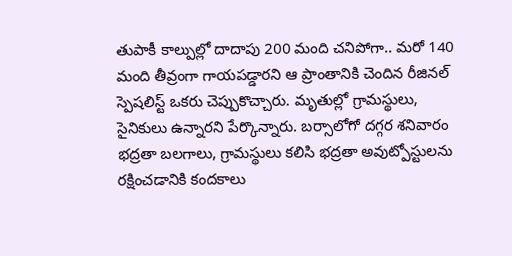తుపాకీ కాల్పుల్లో దాదాపు 200 మంది చనిపోగా.. మరో 140 మంది తీవ్రంగా గాయపడ్డారని ఆ ప్రాంతానికి చెందిన రీజినల్ స్పెషలిస్ట్ ఒకరు చెప్పుకొచ్చారు. మృతుల్లో గ్రామస్థులు, సైనికులు ఉన్నారని పేర్కొన్నారు. బర్సాలోగో దగ్గర శనివారం భద్రతా బలగాలు, గ్రామస్థులు కలిసి భద్రతా అవుట్పోస్టులను రక్షించడానికి కందకాలు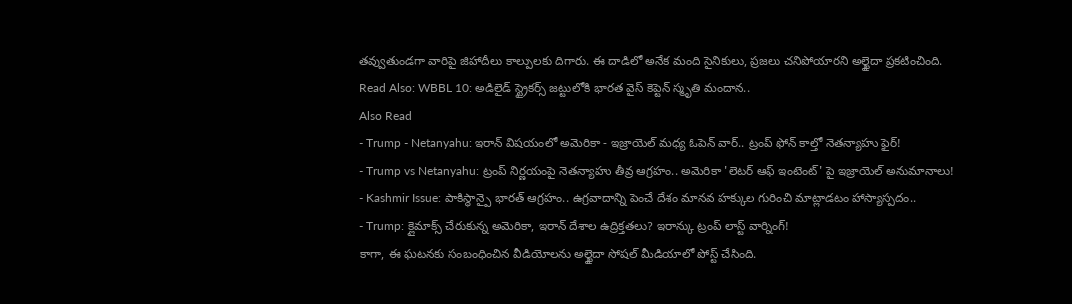తవ్వుతుండగా వారిపై జిహాదీలు కాల్పులకు దిగారు. ఈ దాడిలో అనేక మంది సైనికులు, ప్రజలు చనిపోయారని అల్ఖైదా ప్రకటించింది.
Read Also: WBBL 10: అడిలైడ్ స్ట్రైకర్స్ జట్టులోకి భారత వైస్ కెప్టెన్ స్మృతి మందాన..
Also Read
- Trump - Netanyahu: ఇరాన్ విషయంలో అమెరికా - ఇజ్రాయెల్ మధ్య ఓపెన్ వార్.. ట్రంప్ ఫోన్ కాల్తో నెతన్యాహు ఫైర్!
- Trump vs Netanyahu: ట్రంప్ నిర్ణయంపై నెతన్యాహు తీవ్ర ఆగ్రహం.. అమెరికా 'లెటర్ ఆఫ్ ఇంటెంట్' పై ఇజ్రాయెల్ అనుమానాలు!
- Kashmir Issue: పాకిస్థాన్పై భారత్ ఆగ్రహం.. ఉగ్రవాదాన్ని పెంచే దేశం మానవ హక్కుల గురించి మాట్లాడటం హాస్యాస్పదం..
- Trump: క్లైమాక్స్ చేరుకున్న అమెరికా, ఇరాన్ దేశాల ఉద్రిక్తతలు? ఇరాన్కు ట్రంప్ లాస్ట్ వార్నింగ్!
కాగా, ఈ ఘటనకు సంబంధించిన వీడియోలను అల్ఖైదా సోషల్ మీడియాలో పోస్ట్ చేసింది.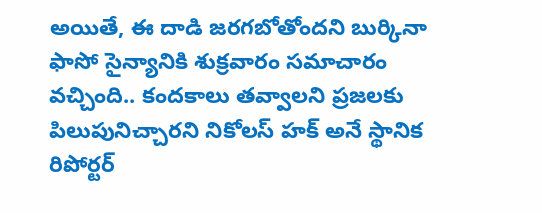అయితే, ఈ దాడి జరగబోతోందని బుర్కినా ఫాసో సైన్యానికి శుక్రవారం సమాచారం వచ్చింది.. కందకాలు తవ్వాలని ప్రజలకు పిలుపునిచ్చారని నికోలస్ హక్ అనే స్థానిక రిపోర్టర్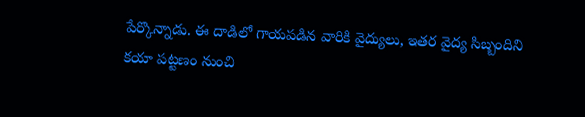పేర్కొన్నాడు. ఈ దాడిలో గాయపడిన వారికి వైద్యులు, ఇతర వైద్య సిబ్బందిని కయా పట్టణం నుంచి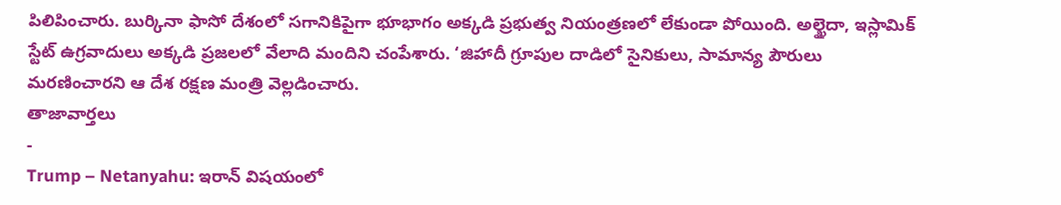పిలిపించారు. బుర్కినా ఫాసో దేశంలో సగానికిపైగా భూభాగం అక్కడి ప్రభుత్వ నియంత్రణలో లేకుండా పోయింది. అల్ఖైదా, ఇస్లామిక్ స్టేట్ ఉగ్రవాదులు అక్కడి ప్రజలలో వేలాది మందిని చంపేశారు. ‘జిహాదీ గ్రూపుల దాడిలో సైనికులు, సామాన్య పౌరులు మరణించారని ఆ దేశ రక్షణ మంత్రి వెల్లడించారు.
తాజావార్తలు
-
Trump – Netanyahu: ఇరాన్ విషయంలో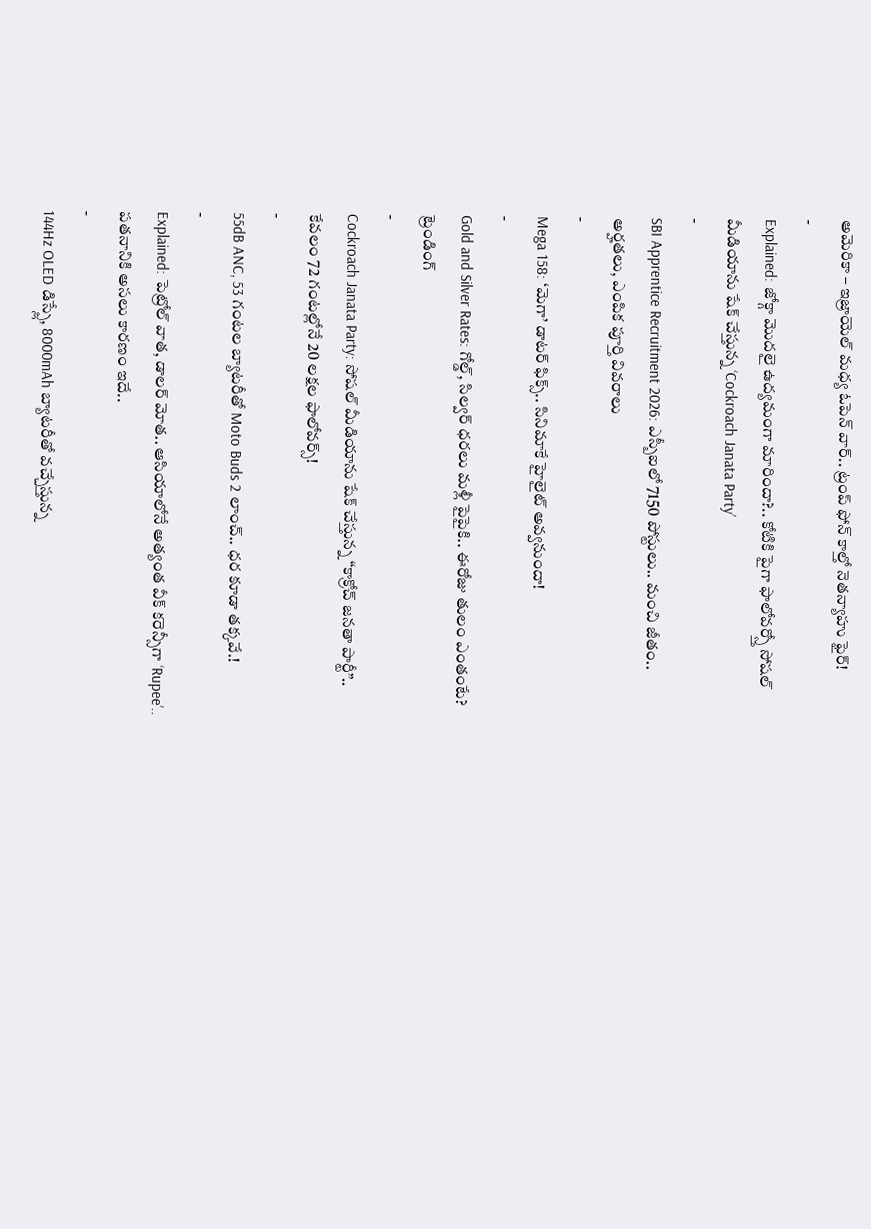అమెరికా – ఇజ్రాయెల్ మధ్య ఓపెన్ వార్.. ట్రంప్ ఫోన్ కాల్తో నెతన్యాహు ఫైర్!
-
Explained: జోక్గా మొదలై ఉద్యమంగా మారిందా?.. కోటికి పైగా ఫాలోవర్స్తో సోషల్ మీడియాను షేక్ చేస్తున్న ‘Cockroach Janata Party’
-
SBI Apprentice Recruitment 2026: ఎస్బీఐలో 7150 పోస్టులు.. మంచి జీతం.. అర్హతలు, ఎంపిక పూర్తి వివరాలు
-
Mega 158: ‘మెగా’ డాటర్ ఫిక్స్.. సినిమాకే హైలైట్ అవ్వనుందా!
-
Gold and Silver Rates: గోల్డ్, సిల్వర్ ధరలు మళ్లీ పైపైకి.. ఈరోజు తులం ఎంతంటే?
ట్రెండింగ్
-
Cockroach Janata Party: సోషల్ మీడియాను షేక్ చేస్తున్న “కాక్రోచ్ జనతా పార్టీ”.. కేవలం 72 గంటల్లోనే 20 లక్షల ఫాలోవర్స్!
-
55dB ANC, 53 గంటల బ్యాటరీతో Moto Buds 2 లాంచ్.. ధర కూడా తక్కవే.!
-
Explained: పెట్రోల్ వాత, డాలర్ మోత.. ఆసియాలోనే అత్యంత వీక్ కరెన్సీగా ‘Rupee’.. పతనానికి అసలు కారణం ఇదే..
-
144Hz OLED డిస్ప్లే, 8000mAh బ్యాటరీతో వచ్చేస్తున్న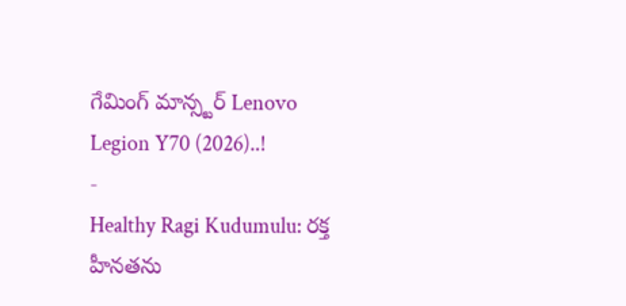గేమింగ్ మాన్స్టర్ Lenovo Legion Y70 (2026)..!
-
Healthy Ragi Kudumulu: రక్త హీనతను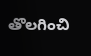తొలగించి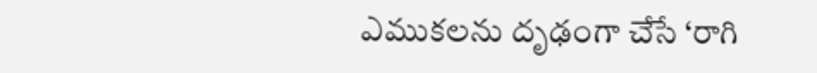ఎముకలను దృఢంగా చేసే ‘రాగి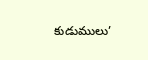కుడుములు’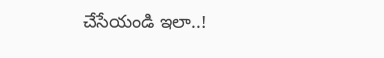చేసేయండి ఇలా..!